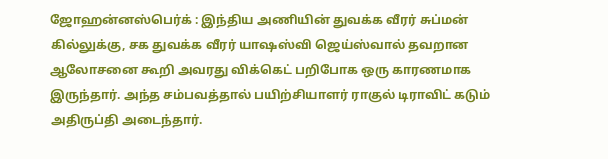ஜோஹன்னஸ்பெர்க் : இந்திய அணியின் துவக்க வீரர் சுப்மன் கில்லுக்கு, சக துவக்க வீரர் யாஷஸ்வி ஜெய்ஸ்வால் தவறான ஆலோசனை கூறி அவரது விக்கெட் பறிபோக ஒரு காரணமாக இருந்தார். அந்த சம்பவத்தால் பயிற்சியாளர் ராகுல் டிராவிட் கடும் அதிருப்தி அடைந்தார்.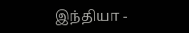இந்தியா -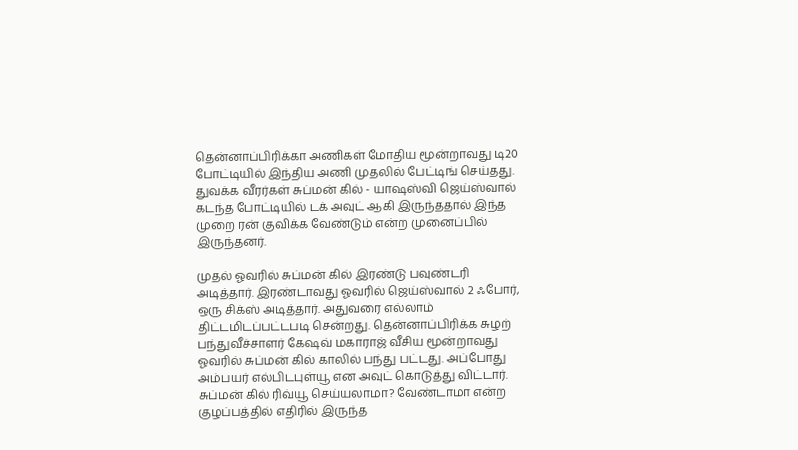தென்னாப்பிரிக்கா அணிகள் மோதிய மூன்றாவது டி20 போட்டியில் இந்திய அணி முதலில் பேட்டிங் செய்தது. துவக்க வீரர்கள் சுப்மன் கில் - யாஷஸ்வி ஜெய்ஸ்வால் கடந்த போட்டியில் டக் அவுட் ஆகி இருந்ததால் இந்த முறை ரன் குவிக்க வேண்டும் என்ற முனைப்பில் இருந்தனர்.

முதல் ஓவரில் சுப்மன் கில் இரண்டு பவுண்டரி அடித்தார். இரண்டாவது ஓவரில் ஜெய்ஸ்வால் 2 ஃபோர், ஒரு சிக்ஸ் அடித்தார். அதுவரை எல்லாம் திட்டமிடப்பட்டபடி சென்றது. தென்னாப்பிரிக்க சுழற் பந்துவீச்சாளர் கேஷவ் மகாராஜ் வீசிய மூன்றாவது ஓவரில் சுப்மன் கில் காலில் பந்து பட்டது. அப்போது அம்பயர் எல்பிடபுள்யூ என அவுட் கொடுத்து விட்டார்.
சுப்மன் கில் ரிவ்யூ செய்யலாமா? வேண்டாமா என்ற குழப்பத்தில் எதிரில் இருந்த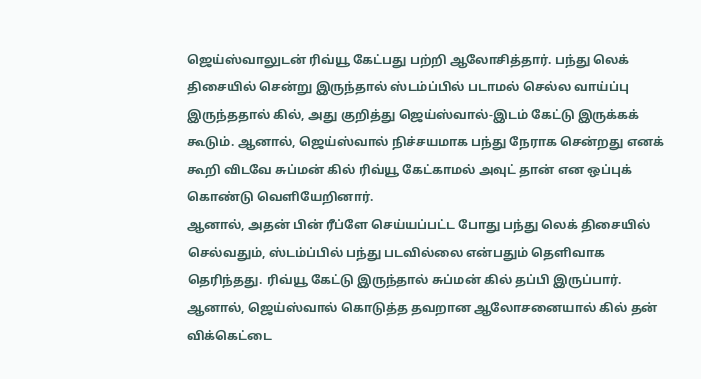ஜெய்ஸ்வாலுடன் ரிவ்யூ கேட்பது பற்றி ஆலோசித்தார். பந்து லெக் திசையில் சென்று இருந்தால் ஸ்டம்ப்பில் படாமல் செல்ல வாய்ப்பு இருந்ததால் கில், அது குறித்து ஜெய்ஸ்வால்-இடம் கேட்டு இருக்கக் கூடும். ஆனால், ஜெய்ஸ்வால் நிச்சயமாக பந்து நேராக சென்றது எனக் கூறி விடவே சுப்மன் கில் ரிவ்யூ கேட்காமல் அவுட் தான் என ஒப்புக் கொண்டு வெளியேறினார்.
ஆனால், அதன் பின் ரீப்ளே செய்யப்பட்ட போது பந்து லெக் திசையில் செல்வதும், ஸ்டம்ப்பில் பந்து படவில்லை என்பதும் தெளிவாக தெரிந்தது. ரிவ்யூ கேட்டு இருந்தால் சுப்மன் கில் தப்பி இருப்பார். ஆனால், ஜெய்ஸ்வால் கொடுத்த தவறான ஆலோசனையால் கில் தன் விக்கெட்டை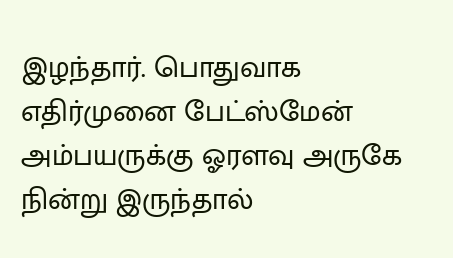இழந்தார். பொதுவாக எதிர்முனை பேட்ஸ்மேன் அம்பயருக்கு ஓரளவு அருகே நின்று இருந்தால்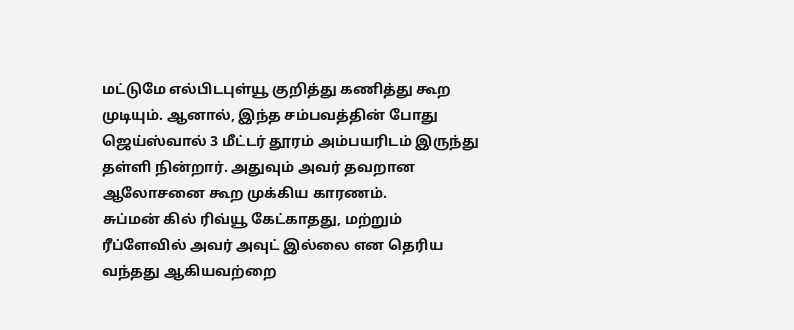மட்டுமே எல்பிடபுள்யூ குறித்து கணித்து கூற முடியும். ஆனால், இந்த சம்பவத்தின் போது ஜெய்ஸ்வால் 3 மீட்டர் தூரம் அம்பயரிடம் இருந்து தள்ளி நின்றார். அதுவும் அவர் தவறான ஆலோசனை கூற முக்கிய காரணம்.
சுப்மன் கில் ரிவ்யூ கேட்காதது, மற்றும் ரீப்ளேவில் அவர் அவுட் இல்லை என தெரிய வந்தது ஆகியவற்றை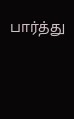பார்த்து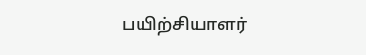பயிற்சியாளர்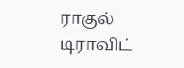ராகுல் டிராவிட்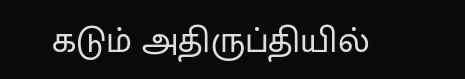கடும் அதிருப்தியில்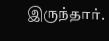இருந்தார்.